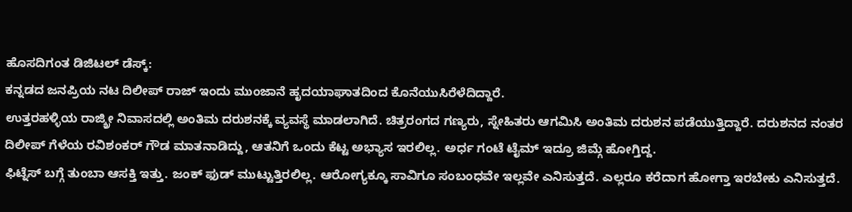ಹೊಸದಿಗಂತ ಡಿಜಿಟಲ್ ಡೆಸ್ಕ್:
ಕನ್ನಡದ ಜನಪ್ರಿಯ ನಟ ದಿಲೀಪ್ ರಾಜ್ ಇಂದು ಮುಂಜಾನೆ ಹೃದಯಾಘಾತದಿಂದ ಕೊನೆಯುಸಿರೆಳೆದಿದ್ದಾರೆ.
ಉತ್ತರಹಳ್ಳಿಯ ರಾಜ್ಶ್ರೀ ನಿವಾಸದಲ್ಲಿ ಅಂತಿಮ ದರುಶನಕ್ಕೆ ವ್ಯವಸ್ಥೆ ಮಾಡಲಾಗಿದೆ. ಚಿತ್ರರಂಗದ ಗಣ್ಯರು, ಸ್ನೇಹಿತರು ಆಗಮಿಸಿ ಅಂತಿಮ ದರುಶನ ಪಡೆಯುತ್ತಿದ್ದಾರೆ. ದರುಶನದ ನಂತರ ದಿಲೀಪ್ ಗೆಳೆಯ ರವಿಶಂಕರ್ ಗೌಡ ಮಾತನಾಡಿದ್ದು, ಆತನಿಗೆ ಒಂದು ಕೆಟ್ಟ ಅಭ್ಯಾಸ ಇರಲಿಲ್ಲ. ಅರ್ಧ ಗಂಟೆ ಟೈಮ್ ಇದ್ರೂ ಜಿಮ್ಗೆ ಹೋಗ್ತಿದ್ದ.
ಫಿಟ್ನೆಸ್ ಬಗ್ಗೆ ತುಂಬಾ ಆಸಕ್ತಿ ಇತ್ತು. ಜಂಕ್ ಫುಡ್ ಮುಟ್ಟುತ್ತಿರಲಿಲ್ಲ. ಆರೋಗ್ಯಕ್ಕೂ ಸಾವಿಗೂ ಸಂಬಂಧವೇ ಇಲ್ಲವೇ ಎನಿಸುತ್ತದೆ. ಎಲ್ಲರೂ ಕರೆದಾಗ ಹೋಗ್ತಾ ಇರಬೇಕು ಎನಿಸುತ್ತದೆ.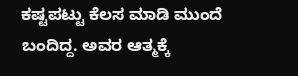ಕಷ್ಟಪಟ್ಟು ಕೆಲಸ ಮಾಡಿ ಮುಂದೆ ಬಂದಿದ್ದ. ಅವರ ಆತ್ಮಕ್ಕೆ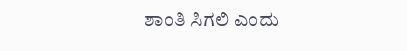ಶಾಂತಿ ಸಿಗಲಿ ಎಂದು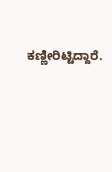ಕಣ್ಣೀರಿಟ್ಟಿದ್ದಾರೆ.